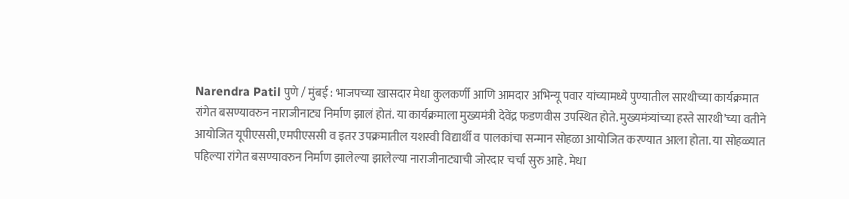Narendra Patil पुणे / मुंबई : भाजपच्या खासदार मेधा कुलकर्णी आणि आमदार अभिन्यू पवार यांच्यामध्ये पुण्यातील सारथीच्या कार्यक्रमात रांगेत बसण्यावरुन नाराजीनाट्य निर्माण झालं होतं. या कार्यक्रमाला मुख्यमंत्री देवेंद्र फडणवीस उपस्थित होते. मुख्यमंत्र्यांच्या हस्ते सारथी’च्या वतीने आयोजित यूपीएससी,एमपीएससी व इतर उपक्रमातील यशस्वी विद्यार्थी व पालकांचा सन्मान सोहळा आयोजित करण्यात आला होता. या सोहळ्यात पहिल्या रांगेत बसण्यावरुन निर्माण झालेल्या झालेल्या नाराजीनाट्याची जोरदार चर्चा सुरु आहे. मेधा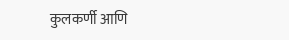कुलकर्णी आणि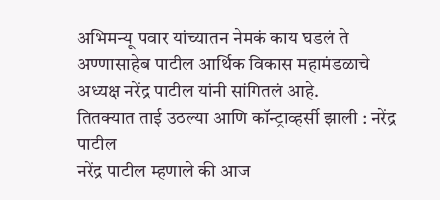अभिमन्यू पवार यांच्यातन नेमकं काय घडलं ते अण्णासाहेब पाटील आर्थिक विकास महामंडळाचे अध्यक्ष नरेंद्र पाटील यांनी सांगितलं आहे.
तितक्यात ताई उठल्या आणि कॉन्ट्राव्हर्सी झाली : नरेंद्र पाटील
नरेंद्र पाटील म्हणाले की आज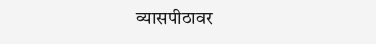व्यासपीठावर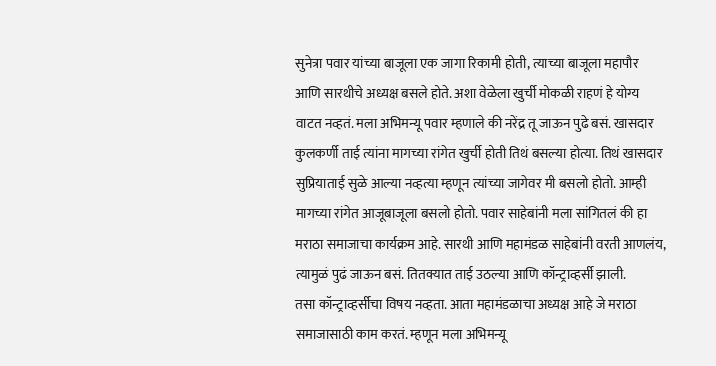सुनेत्रा पवार यांच्या बाजूला एक जागा रिकामी होती, त्याच्या बाजूला महापौर आणि सारथीचे अध्यक्ष बसले होते. अशा वेळेला खुर्ची मोकळी राहणं हे योग्य वाटत नव्हतं. मला अभिमन्यू पवार म्हणाले की नरेंद्र तू जाऊन पुढे बसं. खासदार कुलकर्णी ताई त्यांना मागच्या रांगेत खुर्ची होती तिथं बसल्या होत्या. तिथं खासदार सुप्रियाताई सुळे आल्या नव्हत्या म्हणून त्यांच्या जागेवर मी बसलो होतो. आम्ही मागच्या रांगेत आजूबाजूला बसलो होतो. पवार साहेबांनी मला सांगितलं की हा मराठा समाजाचा कार्यक्रम आहे. सारथी आणि महामंडळ साहेबांनी वरती आणलंय, त्यामुळं पुढं जाऊन बसं. तितक्यात ताई उठल्या आणि कॉन्ट्राव्हर्सी झाली.
तसा कॉन्ट्राव्हर्सीचा विषय नव्हता. आता महामंडळाचा अध्यक्ष आहे जे मराठा समाजासाठी काम करतं. म्हणून मला अभिमन्यू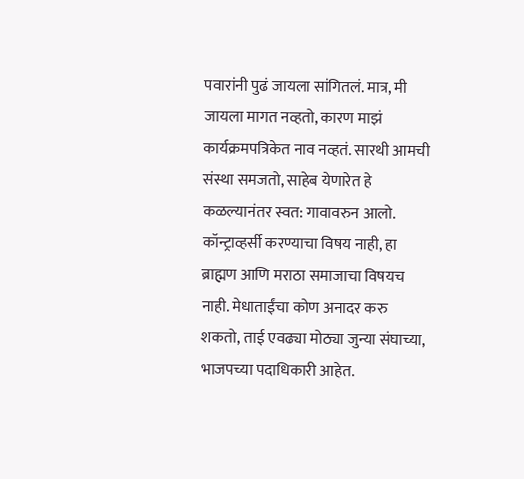पवारांनी पुढं जायला सांगितलं. मात्र, मी जायला मागत नव्हतो, कारण माझं कार्यक्रमपत्रिकेत नाव नव्हतं. सारथी आमची संस्था समजतो, साहेब येणारेत हे कळल्यानंतर स्वत: गावावरुन आलो. कॉन्ट्राव्हर्सी करण्याचा विषय नाही, हा ब्राह्मण आणि मराठा समाजाचा विषयच नाही. मेधाताईंचा कोण अनादर करु शकतो, ताई एवढ्या मोठ्या जुन्या संघाच्या, भाजपच्या पदाधिकारी आहेत.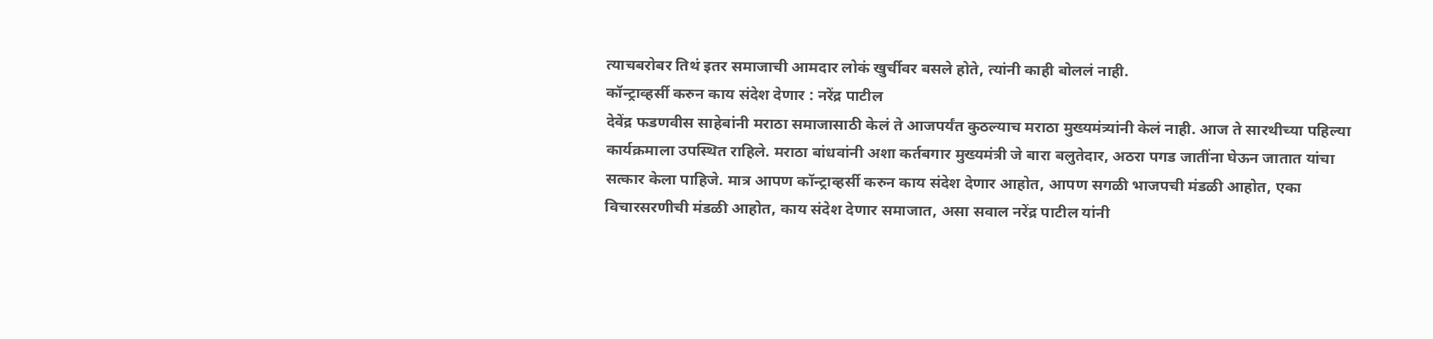त्याचबरोबर तिथं इतर समाजाची आमदार लोकं खुर्चीवर बसले होते, त्यांनी काही बोललं नाही.
कॉन्ट्राव्हर्सी करुन काय संदेश देणार : नरेंद्र पाटील
देवेंद्र फडणवीस साहेबांनी मराठा समाजासाठी केलं ते आजपर्यंत कुठल्याच मराठा मुख्यमंत्र्यांनी केलं नाही. आज ते सारथीच्या पहिल्या कार्यक्रमाला उपस्थित राहिले. मराठा बांधवांनी अशा कर्तबगार मुख्यमंत्री जे बारा बलुतेदार, अठरा पगड जातींना घेऊन जातात यांचा सत्कार केला पाहिजे. मात्र आपण कॉन्ट्राव्हर्सी करुन काय संदेश देणार आहोत, आपण सगळी भाजपची मंडळी आहोत, एका विचारसरणीची मंडळी आहोत, काय संदेश देणार समाजात, असा सवाल नरेंद्र पाटील यांनी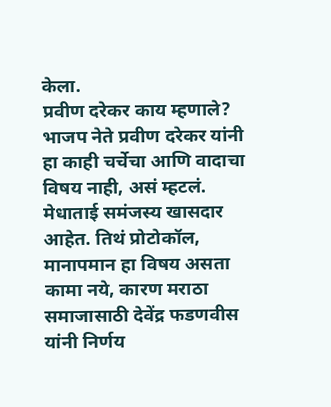केला.
प्रवीण दरेकर काय म्हणाले?
भाजप नेते प्रवीण दरेकर यांनी हा काही चर्चेचा आणि वादाचा विषय नाही, असं म्हटलं. मेधाताई समंजस्य खासदार आहेत. तिथं प्रोटोकॉल, मानापमान हा विषय असता कामा नये, कारण मराठा समाजासाठी देवेंद्र फडणवीस यांनी निर्णय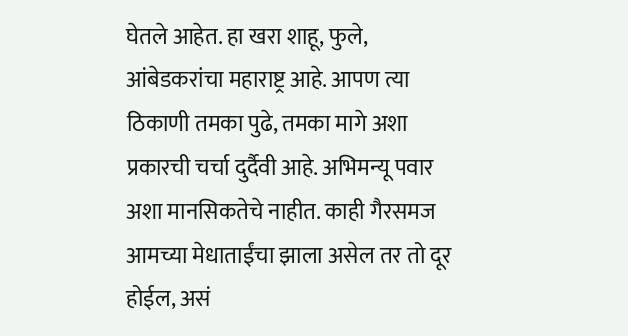घेतले आहेत. हा खरा शाहू, फुले, आंबेडकरांचा महाराष्ट्र आहे. आपण त्या ठिकाणी तमका पुढे, तमका मागे अशा प्रकारची चर्चा दुर्दैवी आहे. अभिमन्यू पवार अशा मानसिकतेचे नाहीत. काही गैरसमज आमच्या मेधाताईंचा झाला असेल तर तो दूर होईल, असं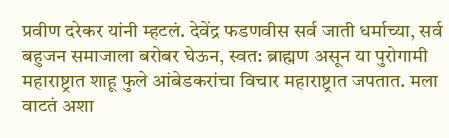प्रवीण दरेकर यांनी म्हटलं. देवेंद्र फडणवीस सर्व जाती धर्माच्या, सर्व बहुजन समाजाला बरोबर घेऊन, स्वत: ब्राह्मण असून या पुरोगामी महाराष्ट्रात शाहू फुले आंबेडकरांचा विचार महाराष्ट्रात जपतात. मला वाटतं अशा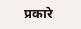प्रकारे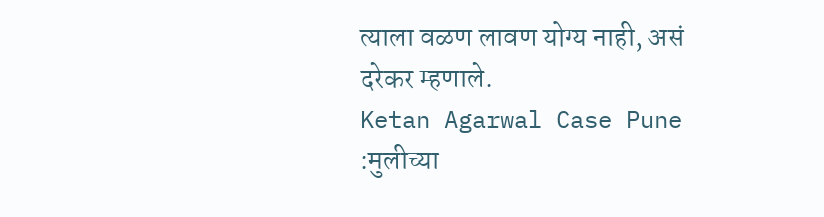त्याला वळण लावण योग्य नाही, असं दरेकर म्हणाले.
Ketan Agarwal Case Pune :मुलीच्या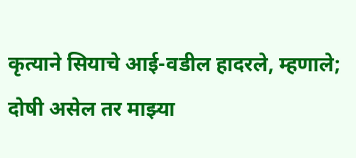कृत्याने सियाचे आई-वडील हादरले, म्हणाले; दोषी असेल तर माझ्या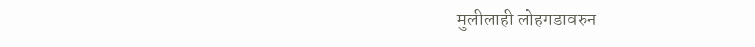मुलीलाही लोहगडावरुन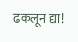ढकलून द्या!